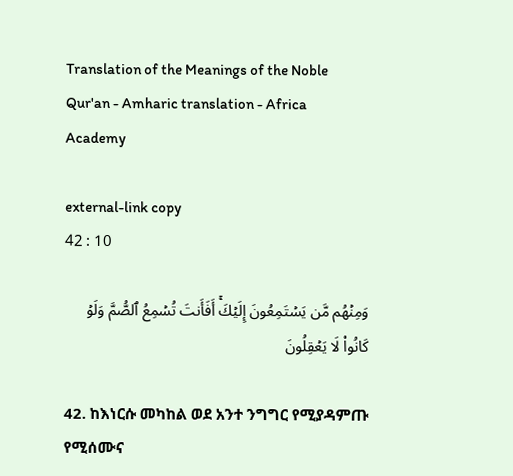Translation of the Meanings of the Noble Qur'an - Amharic translation - Africa Academy

external-link copy
42 : 10

وَمِنۡهُم مَّن يَسۡتَمِعُونَ إِلَيۡكَۚ أَفَأَنتَ تُسۡمِعُ ٱلصُّمَّ وَلَوۡ كَانُواْ لَا يَعۡقِلُونَ

42. ከእነርሱ መካከል ወደ አንተ ንግግር የሚያዳምጡ የሚሰሙና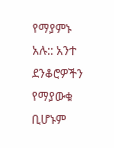የማያምኑ አሉ:: አንተ ደንቆሮዎችን የማያውቁ ቢሆኑም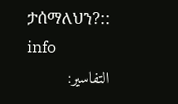ታሰማለህን?:: info
التفاسير: